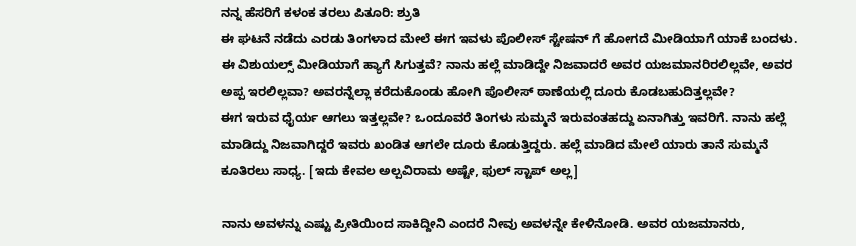ನನ್ನ ಹೆಸರಿಗೆ ಕಳಂಕ ತರಲು ಪಿತೂರಿ: ಶ್ರುತಿ
ಈ ಘಟನೆ ನಡೆದು ಎರಡು ತಿಂಗಳಾದ ಮೇಲೆ ಈಗ ಇವಳು ಪೊಲೀಸ್ ಸ್ಟೇಷನ್ ಗೆ ಹೋಗದೆ ಮೀಡಿಯಾಗೆ ಯಾಕೆ ಬಂದಳು. ಈ ವಿಶುಯಲ್ಸ್ ಮೀಡಿಯಾಗೆ ಹ್ಯಾಗೆ ಸಿಗುತ್ತವೆ? ನಾನು ಹಲ್ಲೆ ಮಾಡಿದ್ದೇ ನಿಜವಾದರೆ ಅವರ ಯಜಮಾನರಿರಲಿಲ್ಲವೇ, ಅವರ ಅಪ್ಪ ಇರಲಿಲ್ಲವಾ? ಅವರನ್ನೆಲ್ಲಾ ಕರೆದುಕೊಂಡು ಹೋಗಿ ಪೊಲೀಸ್ ಠಾಣೆಯಲ್ಲಿ ದೂರು ಕೊಡಬಹುದಿತ್ತಲ್ಲವೇ?
ಈಗ ಇರುವ ಧೈರ್ಯ ಆಗಲು ಇತ್ತಲ್ಲವೇ? ಒಂದೂವರೆ ತಿಂಗಳು ಸುಮ್ಮನೆ ಇರುವಂತಹದ್ದು ಏನಾಗಿತ್ತು ಇವರಿಗೆ. ನಾನು ಹಲ್ಲೆ ಮಾಡಿದ್ದು ನಿಜವಾಗಿದ್ದರೆ ಇವರು ಖಂಡಿತ ಆಗಲೇ ದೂರು ಕೊಡುತ್ತಿದ್ದರು. ಹಲ್ಲೆ ಮಾಡಿದ ಮೇಲೆ ಯಾರು ತಾನೆ ಸುಮ್ಮನೆ ಕೂತಿರಲು ಸಾಧ್ಯ. [ಇದು ಕೇವಲ ಅಲ್ಪವಿರಾಮ ಅಷ್ಟೇ, ಫುಲ್ ಸ್ಟಾಪ್ ಅಲ್ಲ]

ನಾನು ಅವಳನ್ನು ಎಷ್ಟು ಪ್ರೀತಿಯಿಂದ ಸಾಕಿದ್ದೀನಿ ಎಂದರೆ ನೀವು ಅವಳನ್ನೇ ಕೇಳಿನೋಡಿ. ಅವರ ಯಜಮಾನರು,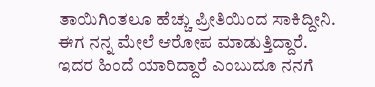ತಾಯಿಗಿಂತಲೂ ಹೆಚ್ಚು ಪ್ರೀತಿಯಿಂದ ಸಾಕಿದ್ದೀನಿ. ಈಗ ನನ್ನ ಮೇಲೆ ಆರೋಪ ಮಾಡುತ್ತಿದ್ದಾರೆ. ಇದರ ಹಿಂದೆ ಯಾರಿದ್ದಾರೆ ಎಂಬುದೂ ನನಗೆ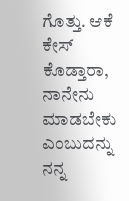ಗೊತ್ತು. ಆಕೆ ಕೇಸ್ ಕೊಡ್ತಾರಾ, ನಾನೇನು ಮಾಡಬೇಕು ಎಂಬುದನ್ನು ನನ್ನ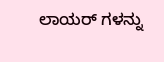ಲಾಯರ್ ಗಳನ್ನು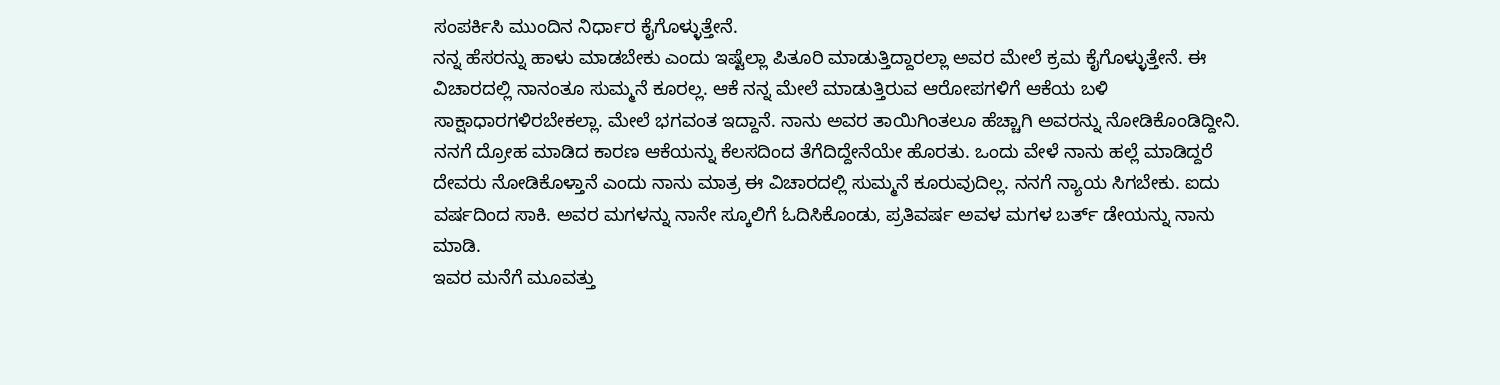ಸಂಪರ್ಕಿಸಿ ಮುಂದಿನ ನಿರ್ಧಾರ ಕೈಗೊಳ್ಳುತ್ತೇನೆ.
ನನ್ನ ಹೆಸರನ್ನು ಹಾಳು ಮಾಡಬೇಕು ಎಂದು ಇಷ್ಟೆಲ್ಲಾ ಪಿತೂರಿ ಮಾಡುತ್ತಿದ್ದಾರಲ್ಲಾ ಅವರ ಮೇಲೆ ಕ್ರಮ ಕೈಗೊಳ್ಳುತ್ತೇನೆ. ಈ ವಿಚಾರದಲ್ಲಿ ನಾನಂತೂ ಸುಮ್ಮನೆ ಕೂರಲ್ಲ. ಆಕೆ ನನ್ನ ಮೇಲೆ ಮಾಡುತ್ತಿರುವ ಆರೋಪಗಳಿಗೆ ಆಕೆಯ ಬಳಿ ಸಾಕ್ಷಾಧಾರಗಳಿರಬೇಕಲ್ಲಾ. ಮೇಲೆ ಭಗವಂತ ಇದ್ದಾನೆ. ನಾನು ಅವರ ತಾಯಿಗಿಂತಲೂ ಹೆಚ್ಚಾಗಿ ಅವರನ್ನು ನೋಡಿಕೊಂಡಿದ್ದೀನಿ.
ನನಗೆ ದ್ರೋಹ ಮಾಡಿದ ಕಾರಣ ಆಕೆಯನ್ನು ಕೆಲಸದಿಂದ ತೆಗೆದಿದ್ದೇನೆಯೇ ಹೊರತು. ಒಂದು ವೇಳೆ ನಾನು ಹಲ್ಲೆ ಮಾಡಿದ್ದರೆ ದೇವರು ನೋಡಿಕೊಳ್ತಾನೆ ಎಂದು ನಾನು ಮಾತ್ರ ಈ ವಿಚಾರದಲ್ಲಿ ಸುಮ್ಮನೆ ಕೂರುವುದಿಲ್ಲ. ನನಗೆ ನ್ಯಾಯ ಸಿಗಬೇಕು. ಐದು ವರ್ಷದಿಂದ ಸಾಕಿ. ಅವರ ಮಗಳನ್ನು ನಾನೇ ಸ್ಕೂಲಿಗೆ ಓದಿಸಿಕೊಂಡು, ಪ್ರತಿವರ್ಷ ಅವಳ ಮಗಳ ಬರ್ತ್ ಡೇಯನ್ನು ನಾನು ಮಾಡಿ.
ಇವರ ಮನೆಗೆ ಮೂವತ್ತು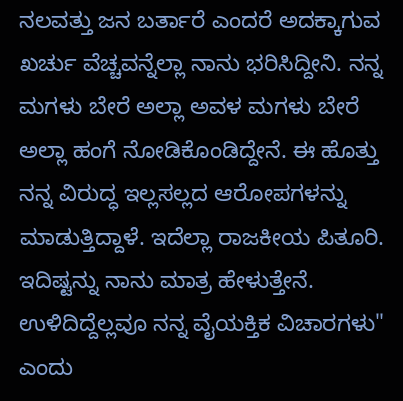ನಲವತ್ತು ಜನ ಬರ್ತಾರೆ ಎಂದರೆ ಅದಕ್ಕಾಗುವ ಖರ್ಚು ವೆಚ್ಚವನ್ನೆಲ್ಲಾ ನಾನು ಭರಿಸಿದ್ದೀನಿ. ನನ್ನ ಮಗಳು ಬೇರೆ ಅಲ್ಲಾ ಅವಳ ಮಗಳು ಬೇರೆ ಅಲ್ಲಾ ಹಂಗೆ ನೋಡಿಕೊಂಡಿದ್ದೇನೆ. ಈ ಹೊತ್ತು ನನ್ನ ವಿರುದ್ಧ ಇಲ್ಲಸಲ್ಲದ ಆರೋಪಗಳನ್ನು ಮಾಡುತ್ತಿದ್ದಾಳೆ. ಇದೆಲ್ಲಾ ರಾಜಕೀಯ ಪಿತೂರಿ. ಇದಿಷ್ಟನ್ನು ನಾನು ಮಾತ್ರ ಹೇಳುತ್ತೇನೆ. ಉಳಿದಿದ್ದೆಲ್ಲವೂ ನನ್ನ ವೈಯಕ್ತಿಕ ವಿಚಾರಗಳು" ಎಂದು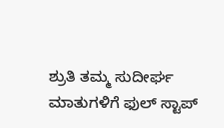ಶ್ರುತಿ ತಮ್ಮ ಸುದೀರ್ಘ ಮಾತುಗಳಿಗೆ ಫುಲ್ ಸ್ಟಾಪ್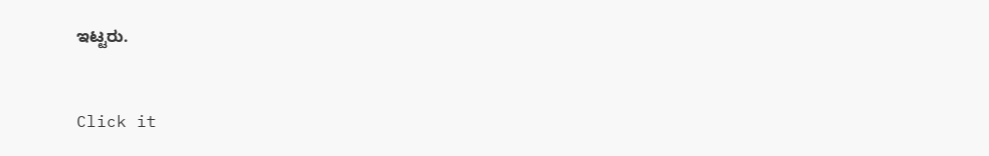ಇಟ್ಟರು.


Click it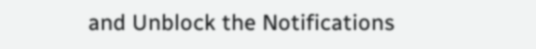and Unblock the Notifications